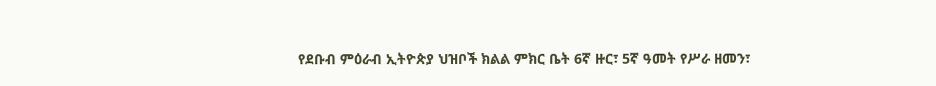የደቡብ ምዕራብ ኢትዮጵያ ህዝቦች ክልል ምክር ቤት 6ኛ ዙር፣ 5ኛ ዓመት የሥራ ዘመን፣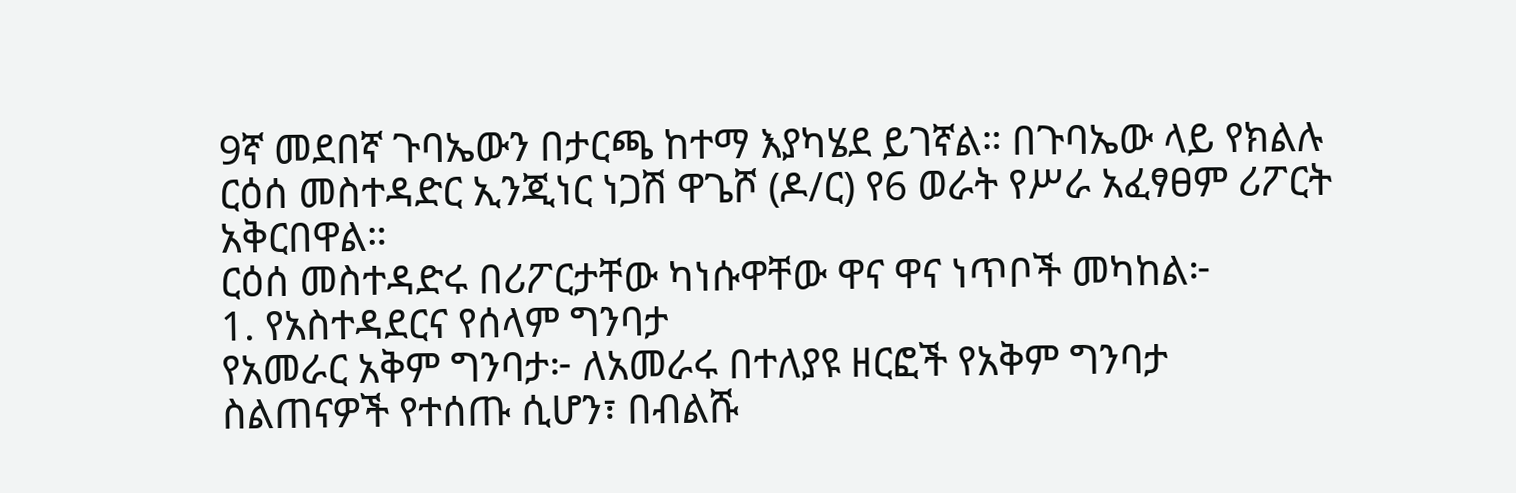9ኛ መደበኛ ጉባኤውን በታርጫ ከተማ እያካሄደ ይገኛል። በጉባኤው ላይ የክልሉ ርዕሰ መስተዳድር ኢንጂነር ነጋሽ ዋጌሾ (ዶ/ር) የ6 ወራት የሥራ አፈፃፀም ሪፖርት አቅርበዋል።
ርዕሰ መስተዳድሩ በሪፖርታቸው ካነሱዋቸው ዋና ዋና ነጥቦች መካከል፦
1. የአስተዳደርና የሰላም ግንባታ
የአመራር አቅም ግንባታ፦ ለአመራሩ በተለያዩ ዘርፎች የአቅም ግንባታ ስልጠናዎች የተሰጡ ሲሆን፣ በብልሹ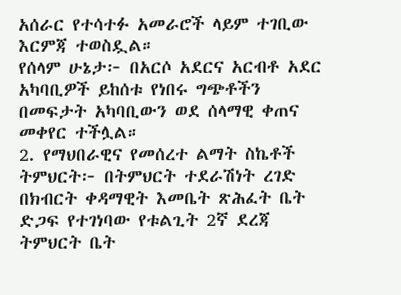አሰራር የተሳተፉ አመራሮች ላይም ተገቢው እርምጃ ተወስዷል።
የሰላም ሁኔታ፦ በአርሶ አደርና አርብቶ አደር አካባቢዎች ይከሰቱ የነበሩ ግጭቶችን በመፍታት አካባቢውን ወደ ሰላማዊ ቀጠና መቀየር ተችሏል።
2. የማህበራዊና የመሰረተ ልማት ስኬቶች
ትምህርት፦ በትምህርት ተደራሽነት ረገድ በክብርት ቀዳማዊት እመቤት ጽሕፈት ቤት ድጋፍ የተገነባው የቱልጊት 2ኛ ደረጃ ትምህርት ቤት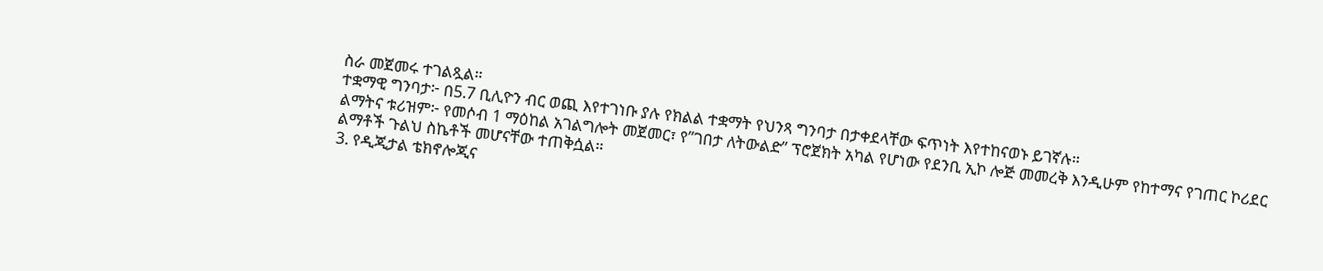ስራ መጀመሩ ተገልጿል።
ተቋማዊ ግንባታ፦ በ5.7 ቢሊዮን ብር ወጪ እየተገነቡ ያሉ የክልል ተቋማት የህንጻ ግንባታ በታቀደላቸው ፍጥነት እየተከናወኑ ይገኛሉ።
ልማትና ቱሪዝም፦ የመሶብ 1 ማዕከል አገልግሎት መጀመር፣ የ”ገበታ ለትውልድ” ፕሮጀክት አካል የሆነው የደንቢ ኢኮ ሎጅ መመረቅ እንዲሁም የከተማና የገጠር ኮሪደር ልማቶች ጉልህ ስኬቶች መሆናቸው ተጠቅሷል።
3. የዲጂታል ቴክኖሎጂና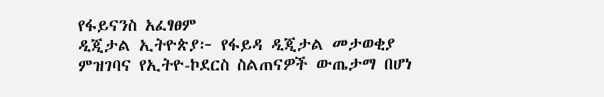የፋይናንስ አፈፃፀም
ዲጂታል ኢትዮጵያ፦ የፋይዳ ዲጂታል መታወቂያ ምዝገባና የኢትዮ-ኮደርስ ስልጠናዎች ውጤታማ በሆነ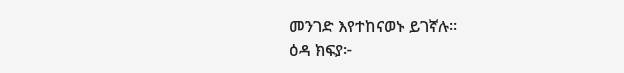መንገድ እየተከናወኑ ይገኛሉ።
ዕዳ ክፍያ፦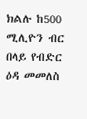ክልሉ ከ500 ሚሊዮን ብር በላይ የብድር ዕዳ መመለስ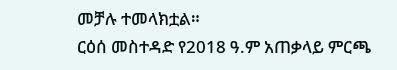መቻሉ ተመላክቷል።
ርዕሰ መስተዳድ የ2018 ዓ.ም አጠቃላይ ምርጫ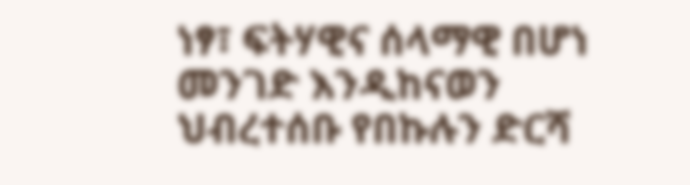ነፃ፣ ፍትሃዊና ሰላማዊ በሆነ መንገድ እንዲከናወን ህብረተሰቡ የበኩሉን ድርሻ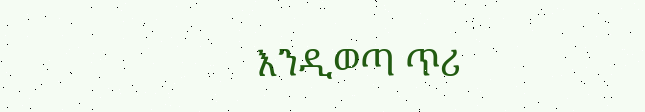እንዲወጣ ጥሪ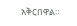አቅርበዋል።